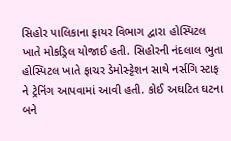સિહોર પાલિકાના ફાયર વિભાગ દ્વારા હોસ્પિટલ ખાતે મોકડ્રિલ યોજાઈ હતી. સિહોરની નંદલાલ ભુતા હોસ્પિટલ ખાતે ફાચર ડેમોસ્ટ્ટેશન સાથે નર્સગિ સ્ટાફ ને ટ્રેનિંગ આપવામાં આવી હતી. કોઈ અઘટિત ઘટના બને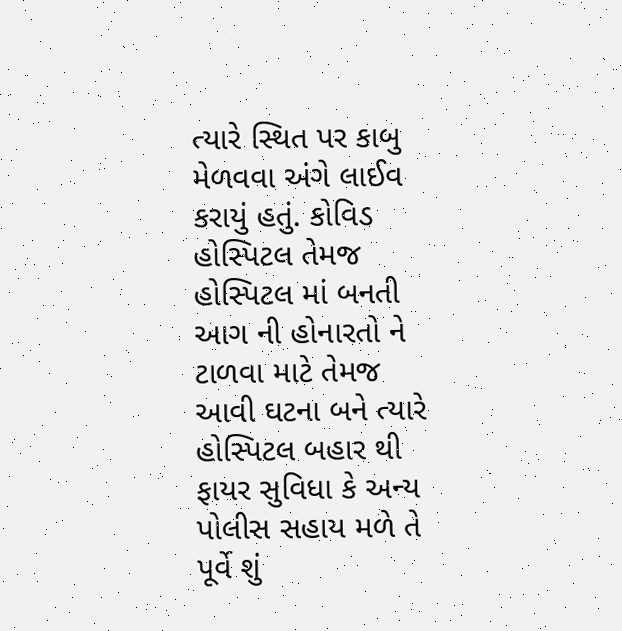ત્યારે સ્થિત પર કાબુ મેળવવા અંગે લાઈવ કરાયું હતું. કોવિડ હોસ્પિટલ તેમજ હોસ્પિટલ માં બનતી આગ ની હોનારતો ને ટાળવા માટે તેમજ આવી ઘટના બને ત્યારે હોસ્પિટલ બહાર થી ફાયર સુવિધા કે અન્ય પોલીસ સહાય મળે તે પૂર્વે શું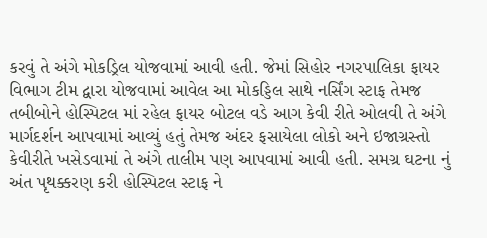કરવું તે અંગે મોકડ્રિલ યોજવામાં આવી હતી. જેમાં સિહોર નગરપાલિકા ફાયર વિભાગ ટીમ દ્વારા યોજવામાં આવેલ આ મોકડ્ડિલ સાથે નર્સિંગ સ્ટાફ તેમજ તબીબોને હોસ્પિટલ માં રહેલ ફાયર બોટલ વડે આગ કેવી રીતે ઓલવી તે અંગે માર્ગદર્શન આપવામાં આવ્યું હતું તેમજ અંદર ફસાયેલા લોકો અને ઇજાગ્રસ્તો કેવીરીતે ખસેડવામાં તે અંગે તાલીમ પણ આપવામાં આવી હતી. સમગ્ર ઘટના નું અંત પૃથક્કરણ કરી હોસ્પિટલ સ્ટાફ ને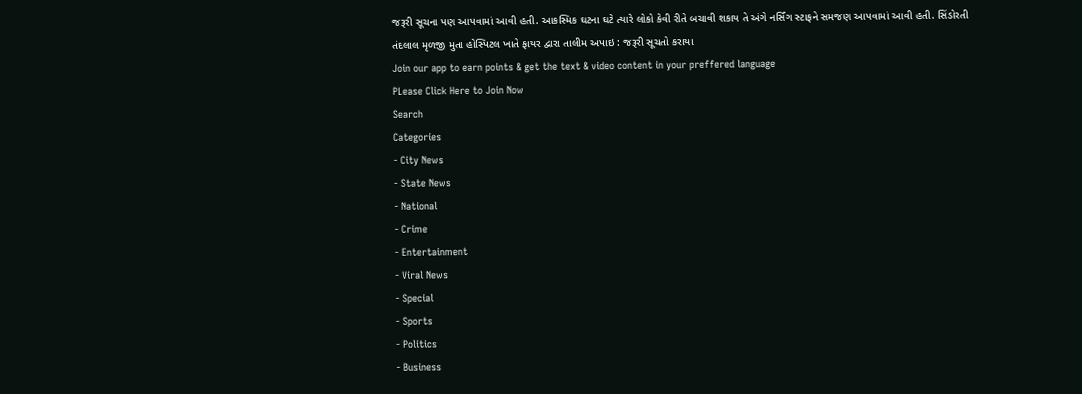જરૂરી સૂચના પણ આપવામાં આવી હતી. આકસ્મિક ઘટના ઘટે ત્યારે લોકો કેવી રીતે બચાવી શકાય તે અંગે નર્સિંગ સ્ટાફને સમજણ આપવામાં આવી હતી. સિંડોરતી તંદલાલ મૃળજી મુતા હોસ્પિટલ ખાતે ફાયર દ્વારા તાલીમ અપાઇ : જરૂરી સૂચતો કરાયા
Join our app to earn points & get the text & video content in your preffered language
PLease Click Here to Join Now
Search
Categories
- City News
- State News
- National
- Crime
- Entertainment
- Viral News
- Special
- Sports
- Politics
- Business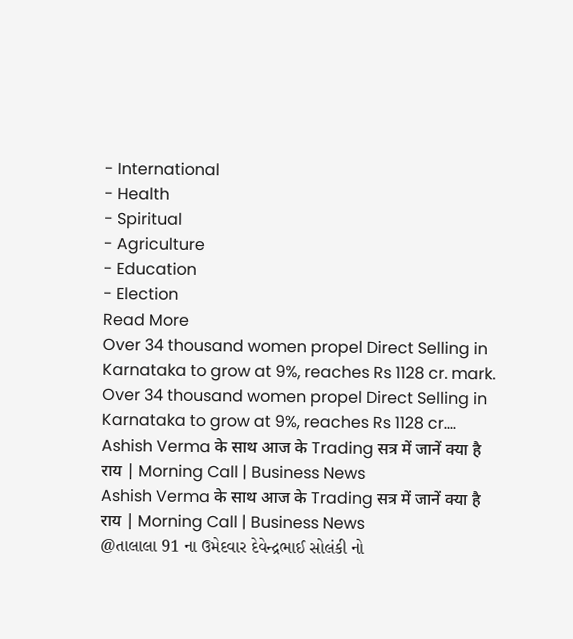- International
- Health
- Spiritual
- Agriculture
- Education
- Election
Read More
Over 34 thousand women propel Direct Selling in Karnataka to grow at 9%, reaches Rs 1128 cr. mark.
Over 34 thousand women propel Direct Selling in Karnataka to grow at 9%, reaches Rs 1128 cr....
Ashish Verma के साथ आज के Trading सत्र में जानें क्या है राय | Morning Call | Business News
Ashish Verma के साथ आज के Trading सत्र में जानें क्या है राय | Morning Call | Business News
@તાલાલા 91 ના ઉમેદવાર દેવેન્દ્રભાઈ સોલંકી નો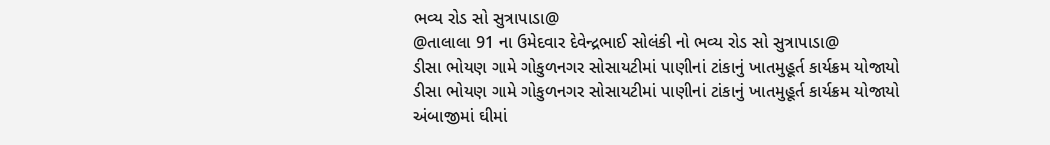ભવ્ય રોડ સો સુત્રાપાડા@
@તાલાલા 91 ના ઉમેદવાર દેવેન્દ્રભાઈ સોલંકી નો ભવ્ય રોડ સો સુત્રાપાડા@
ડીસા ભોયણ ગામે ગોકુળનગર સોસાયટીમાં પાણીનાં ટાંકાનું ખાતમુહૂર્ત કાર્યક્રમ યોજાયો
ડીસા ભોયણ ગામે ગોકુળનગર સોસાયટીમાં પાણીનાં ટાંકાનું ખાતમુહૂર્ત કાર્યક્રમ યોજાયો
અંબાજીમાં ઘીમાં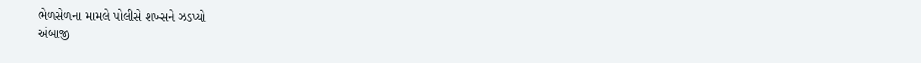ભેળસેળના મામલે પોલીસે શખ્સને ઝડપ્યો
અંબાજી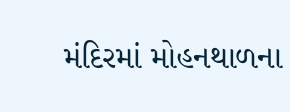મંદિરમાં મોહનથાળના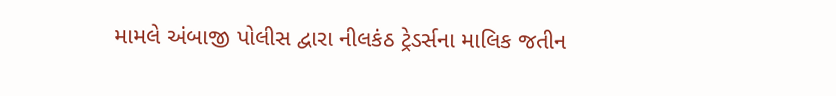મામલે અંબાજી પોલીસ દ્વારા નીલકંઠ ટ્રેડર્સના માલિક જતીન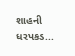શાહની ધરપકડ...